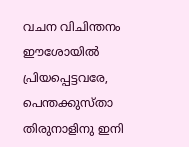വചന വിചിന്തനം
ഈശോയിൽ പ്രിയപ്പെട്ടവരേ,
പെന്തക്കുസ്താ തിരുനാളിനു ഇനി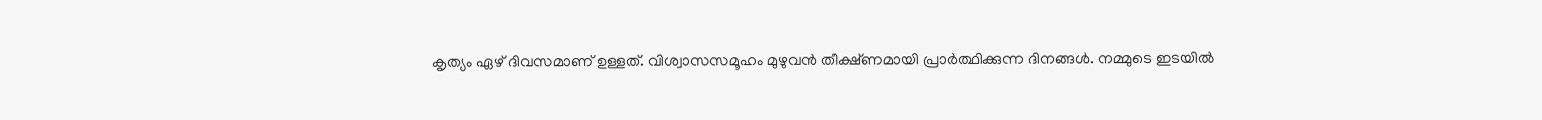കൃത്യം ഏഴ് ദിവസമാണ് ഉള്ളത്. വിശ്വാസസമൂഹം മുഴുവൻ തീക്ഷ്ണമായി പ്രാർത്ഥിക്കുന്ന ദിനങ്ങൾ. നമ്മുടെ ഇടയിൽ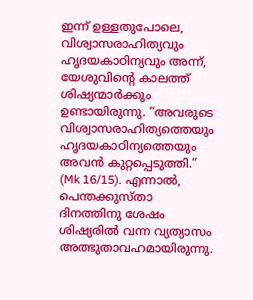ഇന്ന് ഉള്ളതുപോലെ, വിശ്വാസരാഹിത്യവും ഹൃദയകാഠിന്യവും അന്ന്, യേശുവിന്റെ കാലത്ത് ശിഷ്യന്മാർക്കും ഉണ്ടായിരുന്നു. “അവരുടെ വിശ്വാസരാഹിത്യത്തെയും ഹൃദയകാഠിന്യത്തെയും അവൻ കുറ്റപ്പെടുത്തി.” (Mk 16/15). എന്നാൽ, പെന്തക്കുസ്താ ദിനത്തിനു ശേഷം ശിഷ്യരിൽ വന്ന വ്യത്യാസം അത്ഭുതാവഹമായിരുന്നു.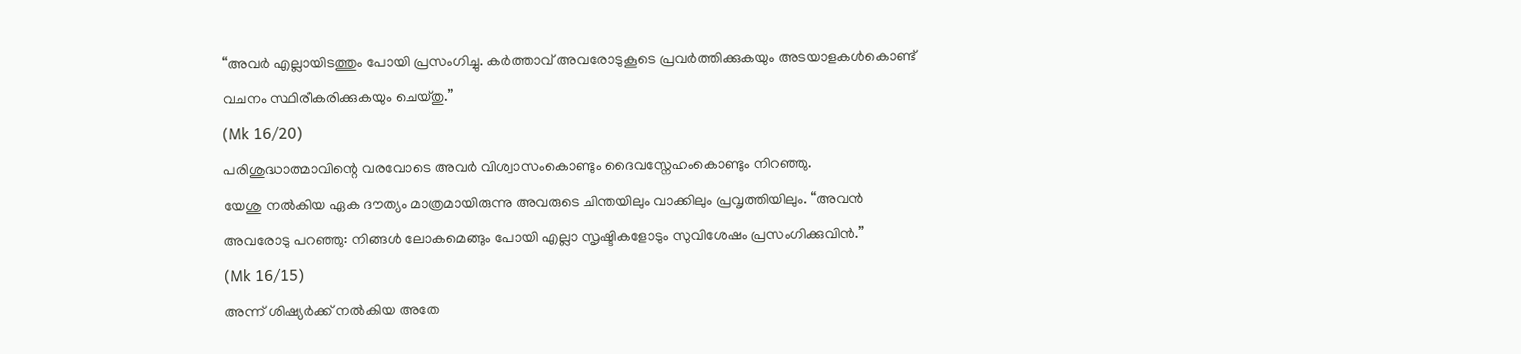“അവർ എല്ലായിടത്തും പോയി പ്രസംഗിച്ചു. കർത്താവ് അവരോടുകൂടെ പ്രവർത്തിക്കുകയും അടയാളകൾകൊണ്ട് വചനം സ്ഥിരീകരിക്കുകയും ചെയ്തു.”
(Mk 16/20)
പരിശുദ്ധാത്മാവിന്റെ വരവോടെ അവർ വിശ്വാസംകൊണ്ടും ദൈവസ്നേഹംകൊണ്ടും നിറഞ്ഞു.
യേശു നൽകിയ ഏക ദൗത്യം മാത്രമായിരുന്നു അവരുടെ ചിന്തയിലും വാക്കിലും പ്രവൃത്തിയിലും. “അവൻ അവരോടു പറഞ്ഞു: നിങ്ങൾ ലോകമെങ്ങും പോയി എല്ലാ സൃഷ്ടികളോടും സുവിശേഷം പ്രസംഗിക്കുവിൻ.”
(Mk 16/15)
അന്ന് ശിഷ്യർക്ക് നൽകിയ അതേ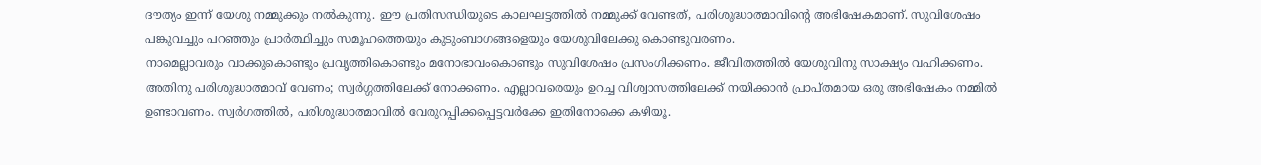ദൗത്യം ഇന്ന് യേശു നമ്മുക്കും നൽകുന്നു. ഈ പ്രതിസന്ധിയുടെ കാലഘട്ടത്തിൽ നമ്മുക്ക് വേണ്ടത്, പരിശുദ്ധാത്മാവിന്റെ അഭിഷേകമാണ്. സുവിശേഷം പങ്കുവച്ചും പറഞ്ഞും പ്രാർത്ഥിച്ചും സമൂഹത്തെയും കുടുംബാഗങ്ങളെയും യേശുവിലേക്കു കൊണ്ടുവരണം.
നാമെല്ലാവരും വാക്കുകൊണ്ടും പ്രവൃത്തികൊണ്ടും മനോഭാവംകൊണ്ടും സുവിശേഷം പ്രസംഗിക്കണം. ജീവിതത്തിൽ യേശുവിനു സാക്ഷ്യം വഹിക്കണം. അതിനു പരിശുദ്ധാത്മാവ് വേണം; സ്വർഗ്ഗത്തിലേക്ക് നോക്കണം. എല്ലാവരെയും ഉറച്ച വിശ്വാസത്തിലേക്ക് നയിക്കാൻ പ്രാപ്തമായ ഒരു അഭിഷേകം നമ്മിൽ ഉണ്ടാവണം. സ്വർഗത്തിൽ, പരിശുദ്ധാത്മാവിൽ വേരുറപ്പിക്കപ്പെട്ടവർക്കേ ഇതിനോക്കെ കഴിയൂ.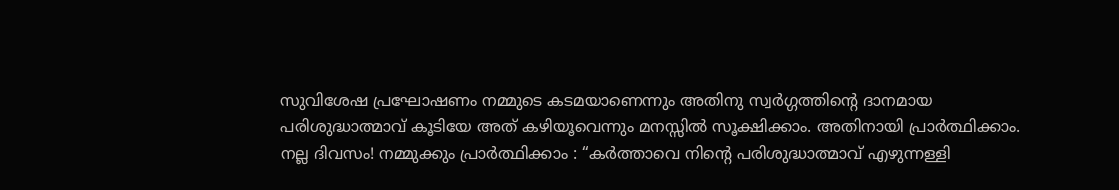സുവിശേഷ പ്രഘോഷണം നമ്മുടെ കടമയാണെന്നും അതിനു സ്വർഗ്ഗത്തിന്റെ ദാനമായ പരിശുദ്ധാത്മാവ് കൂടിയേ അത് കഴിയൂവെന്നും മനസ്സിൽ സൂക്ഷിക്കാം. അതിനായി പ്രാർത്ഥിക്കാം.
നല്ല ദിവസം! നമ്മുക്കും പ്രാർത്ഥിക്കാം : “കർത്താവെ നിന്റെ പരിശുദ്ധാത്മാവ് എഴുന്നള്ളി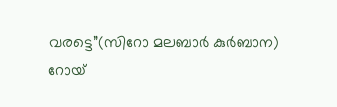വരട്ടെ”(സിറോ മലബാർ കുർബാന)
റോയ്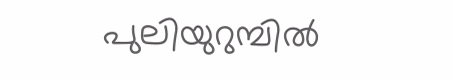പുലിയുറുമ്പിൽ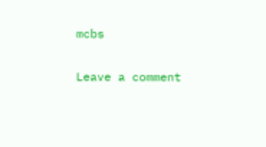mcbs

Leave a comment